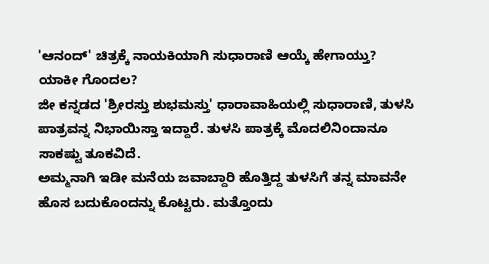'ಆನಂದ್' ಚಿತ್ರಕ್ಕೆ ನಾಯಕಿಯಾಗಿ ಸುಧಾರಾಣಿ ಆಯ್ಕೆ ಹೇಗಾಯ್ತು? ಯಾಕೀ ಗೊಂದಲ?
ಜೀ ಕನ್ನಡದ 'ಶ್ರೀರಸ್ತು ಶುಭಮಸ್ತು' ಧಾರಾವಾಹಿಯಲ್ಲಿ ಸುಧಾರಾಣಿ, ತುಳಸಿ ಪಾತ್ರವನ್ನ ನಿಭಾಯಿಸ್ತಾ ಇದ್ದಾರೆ. ತುಳಸಿ ಪಾತ್ರಕ್ಕೆ ಮೊದಲಿನಿಂದಾನೂ ಸಾಕಷ್ಟು ತೂಕವಿದೆ.
ಅಮ್ಮನಾಗಿ ಇಡೀ ಮನೆಯ ಜವಾಬ್ದಾರಿ ಹೊತ್ತಿದ್ದ ತುಳಸಿಗೆ ತನ್ನ ಮಾವನೇ ಹೊಸ ಬದುಕೊಂದನ್ನು ಕೊಟ್ಟರು. ಮತ್ತೊಂದು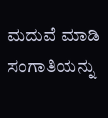ಮದುವೆ ಮಾಡಿ ಸಂಗಾತಿಯನ್ನು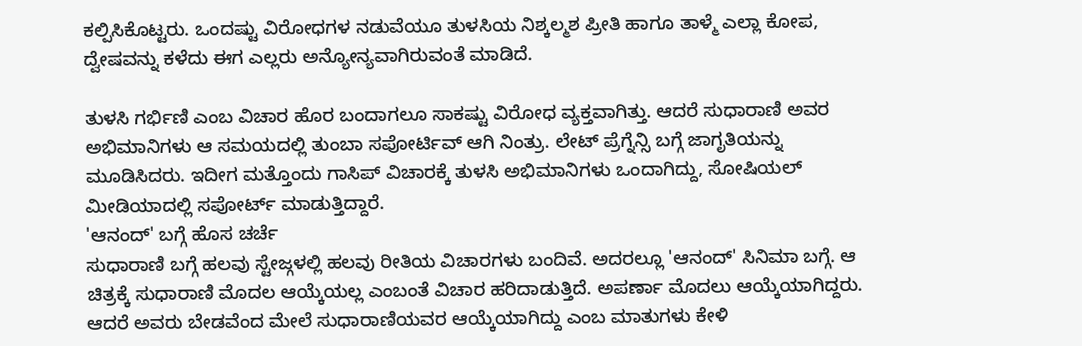ಕಲ್ಪಿಸಿಕೊಟ್ಟರು. ಒಂದಷ್ಟು ವಿರೋಧಗಳ ನಡುವೆಯೂ ತುಳಸಿಯ ನಿಶ್ಕಲ್ಮಶ ಪ್ರೀತಿ ಹಾಗೂ ತಾಳ್ಮೆ ಎಲ್ಲಾ ಕೋಪ, ದ್ವೇಷವನ್ನು ಕಳೆದು ಈಗ ಎಲ್ಲರು ಅನ್ಯೋನ್ಯವಾಗಿರುವಂತೆ ಮಾಡಿದೆ.

ತುಳಸಿ ಗರ್ಭಿಣಿ ಎಂಬ ವಿಚಾರ ಹೊರ ಬಂದಾಗಲೂ ಸಾಕಷ್ಟು ವಿರೋಧ ವ್ಯಕ್ತವಾಗಿತ್ತು. ಆದರೆ ಸುಧಾರಾಣಿ ಅವರ ಅಭಿಮಾನಿಗಳು ಆ ಸಮಯದಲ್ಲಿ ತುಂಬಾ ಸಪೋರ್ಟಿವ್ ಆಗಿ ನಿಂತ್ರು. ಲೇಟ್ ಪ್ರೆಗ್ನೆನ್ಸಿ ಬಗ್ಗೆ ಜಾಗೃತಿಯನ್ನು ಮೂಡಿಸಿದರು. ಇದೀಗ ಮತ್ತೊಂದು ಗಾಸಿಪ್ ವಿಚಾರಕ್ಕೆ ತುಳಸಿ ಅಭಿಮಾನಿಗಳು ಒಂದಾಗಿದ್ದು, ಸೋಷಿಯಲ್ ಮೀಡಿಯಾದಲ್ಲಿ ಸಪೋರ್ಟ್ ಮಾಡುತ್ತಿದ್ದಾರೆ.
'ಆನಂದ್' ಬಗ್ಗೆ ಹೊಸ ಚರ್ಚೆ
ಸುಧಾರಾಣಿ ಬಗ್ಗೆ ಹಲವು ಸ್ಟೇಜ್ಗಳಲ್ಲಿ ಹಲವು ರೀತಿಯ ವಿಚಾರಗಳು ಬಂದಿವೆ. ಅದರಲ್ಲೂ 'ಆನಂದ್' ಸಿನಿಮಾ ಬಗ್ಗೆ. ಆ ಚಿತ್ರಕ್ಕೆ ಸುಧಾರಾಣಿ ಮೊದಲ ಆಯ್ಕೆಯಲ್ಲ ಎಂಬಂತೆ ವಿಚಾರ ಹರಿದಾಡುತ್ತಿದೆ. ಅಪರ್ಣಾ ಮೊದಲು ಆಯ್ಕೆಯಾಗಿದ್ದರು. ಆದರೆ ಅವರು ಬೇಡವೆಂದ ಮೇಲೆ ಸುಧಾರಾಣಿಯವರ ಆಯ್ಕೆಯಾಗಿದ್ದು ಎಂಬ ಮಾತುಗಳು ಕೇಳಿ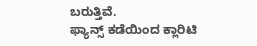ಬರುತ್ತಿವೆ.
ಫ್ಯಾನ್ಸ್ ಕಡೆಯಿಂದ ಕ್ಲಾರಿಟಿ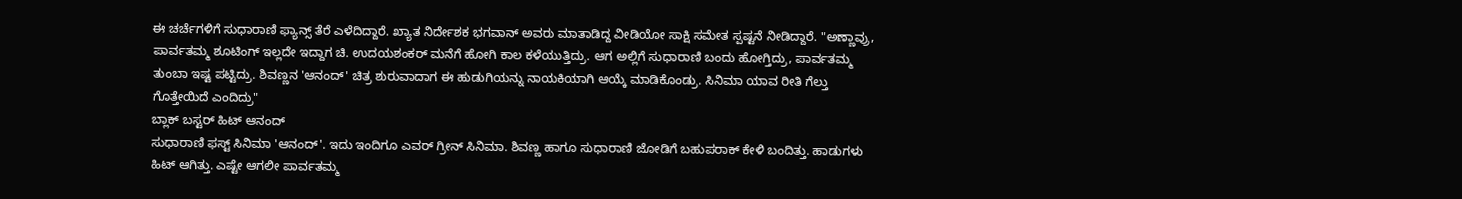ಈ ಚರ್ಚೆಗಳಿಗೆ ಸುಧಾರಾಣಿ ಫ್ಯಾನ್ಸ್ ತೆರೆ ಎಳೆದಿದ್ದಾರೆ. ಖ್ಯಾತ ನಿರ್ದೇಶಕ ಭಗವಾನ್ ಅವರು ಮಾತಾಡಿದ್ದ ವೀಡಿಯೋ ಸಾಕ್ಷಿ ಸಮೇತ ಸ್ಪಷ್ಟನೆ ನೀಡಿದ್ದಾರೆ. "ಅಣ್ಣಾವ್ರು, ಪಾರ್ವತಮ್ಮ ಶೂಟಿಂಗ್ ಇಲ್ಲದೇ ಇದ್ದಾಗ ಚಿ. ಉದಯಶಂಕರ್ ಮನೆಗೆ ಹೋಗಿ ಕಾಲ ಕಳೆಯುತ್ತಿದ್ರು. ಆಗ ಅಲ್ಲಿಗೆ ಸುಧಾರಾಣಿ ಬಂದು ಹೋಗ್ತಿದ್ರು, ಪಾರ್ವತಮ್ಮ ತುಂಬಾ ಇಷ್ಟ ಪಟ್ಟಿದ್ರು. ಶಿವಣ್ಣನ 'ಆನಂದ್' ಚಿತ್ರ ಶುರುವಾದಾಗ ಈ ಹುಡುಗಿಯನ್ನು ನಾಯಕಿಯಾಗಿ ಆಯ್ಕೆ ಮಾಡಿಕೊಂಡ್ರು. ಸಿನಿಮಾ ಯಾವ ರೀತಿ ಗೆಲ್ತು ಗೊತ್ತೇಯಿದೆ ಎಂದಿದ್ರು"
ಬ್ಲಾಕ್ ಬಸ್ಟರ್ ಹಿಟ್ ಆನಂದ್
ಸುಧಾರಾಣಿ ಫಸ್ಟ್ ಸಿನಿಮಾ 'ಆನಂದ್'. ಇದು ಇಂದಿಗೂ ಎವರ್ ಗ್ರೀನ್ ಸಿನಿಮಾ. ಶಿವಣ್ಣ ಹಾಗೂ ಸುಧಾರಾಣಿ ಜೋಡಿಗೆ ಬಹುಪರಾಕ್ ಕೇಳಿ ಬಂದಿತ್ತು. ಹಾಡುಗಳು ಹಿಟ್ ಆಗಿತ್ತು. ಎಷ್ಟೇ ಆಗಲೀ ಪಾರ್ವತಮ್ಮ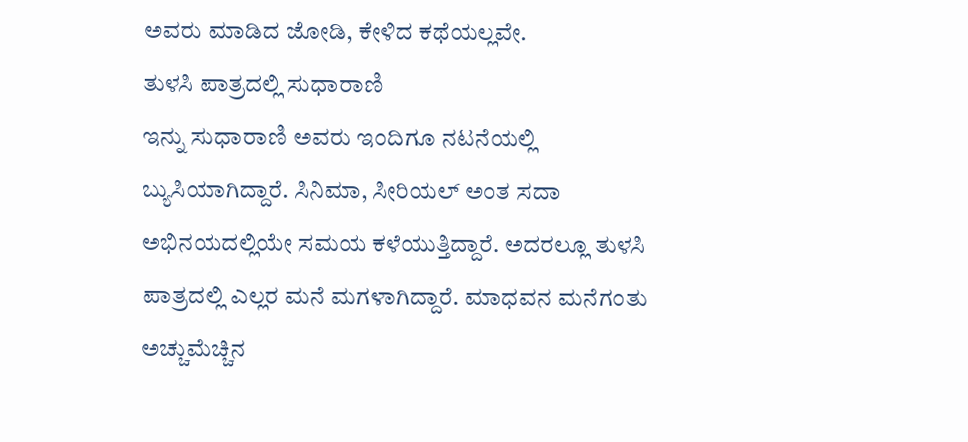ಅವರು ಮಾಡಿದ ಜೋಡಿ, ಕೇಳಿದ ಕಥೆಯಲ್ಲವೇ.
ತುಳಸಿ ಪಾತ್ರದಲ್ಲಿ ಸುಧಾರಾಣಿ
ಇನ್ನು ಸುಧಾರಾಣಿ ಅವರು ಇಂದಿಗೂ ನಟನೆಯಲ್ಲಿ ಬ್ಯುಸಿಯಾಗಿದ್ದಾರೆ. ಸಿನಿಮಾ, ಸೀರಿಯಲ್ ಅಂತ ಸದಾ ಅಭಿನಯದಲ್ಲಿಯೇ ಸಮಯ ಕಳೆಯುತ್ತಿದ್ದಾರೆ. ಅದರಲ್ಲೂ ತುಳಸಿ ಪಾತ್ರದಲ್ಲಿ ಎಲ್ಲರ ಮನೆ ಮಗಳಾಗಿದ್ದಾರೆ. ಮಾಧವನ ಮನೆಗಂತು ಅಚ್ಚುಮೆಚ್ಚಿನ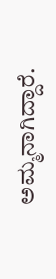ಅಮ್ಮನಾಗಿದ್ದಾರೆ.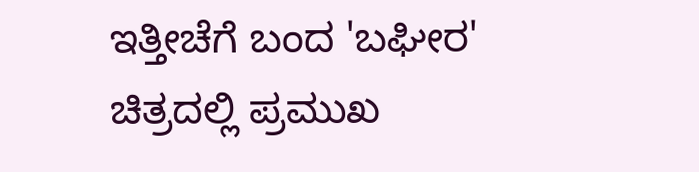ಇತ್ತೀಚೆಗೆ ಬಂದ 'ಬಘೀರ' ಚಿತ್ರದಲ್ಲಿ ಪ್ರಮುಖ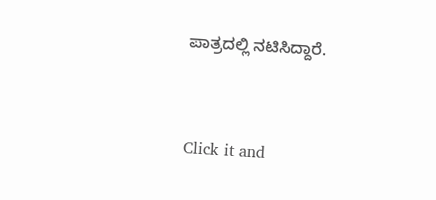ಪಾತ್ರದಲ್ಲಿ ನಟಿಸಿದ್ದಾರೆ.


Click it and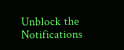Unblock the Notifications